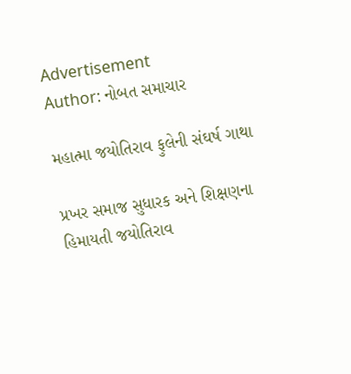Advertisement
Author: નોબત સમાચાર

મહાત્મા જયોતિરાવ ફુલેની સંઘર્ષ ગાથા

પ્રખર સમાજ સુધારક અને શિક્ષણના હિમાયતી જયોતિરાવ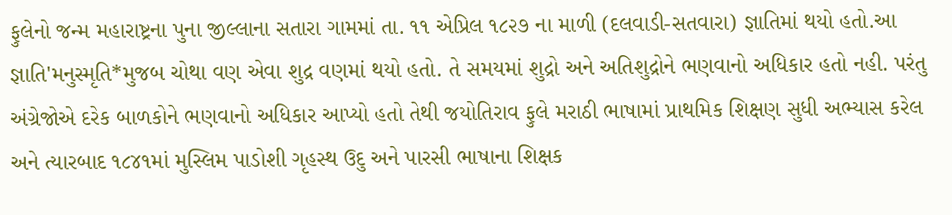ફુલેનો જન્મ મહારાષ્ટ્રના પુના જીલ્લાના સતારા ગામમાં તા. ૧૧ એપ્રિલ ૧૮૨૭ ના માળી (દલવાડી-સતવારા) જ્ઞાતિમાં થયો હતો.આ જ્ઞાતિ'મનુસ્મૃતિ*મુજબ ચોથા વણ એવા શુદ્ર વણમાં થયો હતો. તે સમયમાં શુદ્રો અને અતિશુદ્રોને ભણવાનો અધિકાર હતો નહી. પરંતુ અંગ્રેજોએ દરેક બાળકોને ભણવાનો અધિકાર આપ્યો હતો તેથી જયોતિરાવ ફુલે મરાઠી ભાષામાં પ્રાથમિક શિક્ષણ સુધી અભ્યાસ કરેલ અને ત્યારબાદ ૧૮૪૧માં મુસ્લિમ પાડોશી ગૃહસ્થ ઉદુ અને પારસી ભાષાના શિક્ષક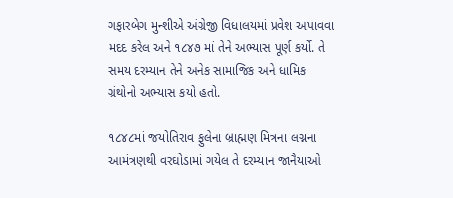ગફારબેગ મુન્શીએ અંગ્રેજી વિધાલયમાં પ્રવેશ અપાવવા મદદ કરેલ અને ૧૮૪૭ માં તેને અભ્યાસ પૂર્ણ કર્યો. તે સમય દરમ્યાન તેને અનેક સામાજિક અને ધામિક ગ્રંથોનો અભ્યાસ કયો હતો.

૧૮૪૮માં જયોતિરાવ ફુલેના બ્રાહ્મણ મિત્રના લગ્નના આમંત્રણથી વરઘોડામાં ગયેલ તે દરમ્યાન જાનૈયાઓ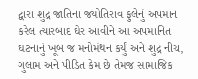દ્વારા શુદ્ર જાતિના જયોતિરાવ ફુલેનું અપમાન કરેલ ત્યારબાદ ઘેર આવીને આ અપમાનિત ઘટનાનું ખૂબ જ મનોમંથન કર્યું અને શુદ્ર નીચ, ગુલામ અને પીડિત કેમ છે તેમજ સામાજિક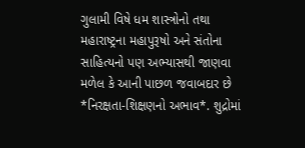ગુલામી વિષે ધમ શાસ્ત્રોનો તથા મહારાષ્ટ્રના મહાપુરૂષો અને સંતોના સાહિત્યનો પણ અભ્યાસથી જાણવા મળેલ કે આની પાછળ જવાબદાર છે *નિરક્ષતા-શિક્ષણનો અભાવ*. શુદ્રોમાં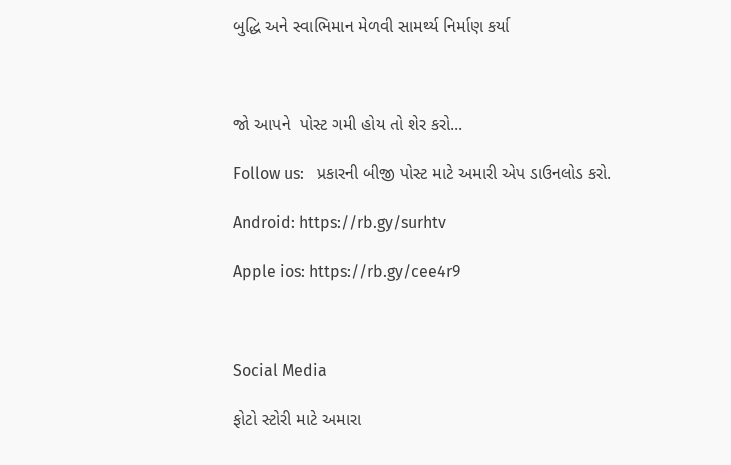બુદ્ધિ અને સ્વાભિમાન મેળવી સામર્થ્ય નિર્માણ કર્યા



જો આપને  પોસ્ટ ગમી હોય તો શેર કરો...

Follow us:   પ્રકારની બીજી પોસ્ટ માટે અમારી એપ ડાઉનલોડ કરો.

Android: https://rb.gy/surhtv

Apple ios: https://rb.gy/cee4r9



Social Media

ફોટો સ્ટોરી માટે અમારા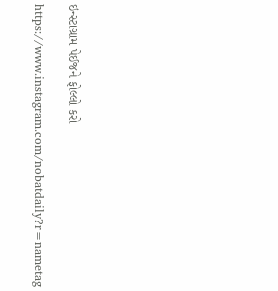ઇન્સ્ટાગ્રામ પેઈજને ફોલ્લો કરો

https://www.instagram.com/nobatdaily?r=nametag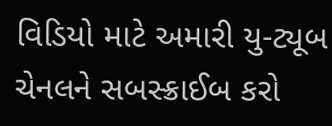વિડિયો માટે અમારી યુ-ટ્યૂબ ચેનલને સબસ્ક્રાઈબ કરો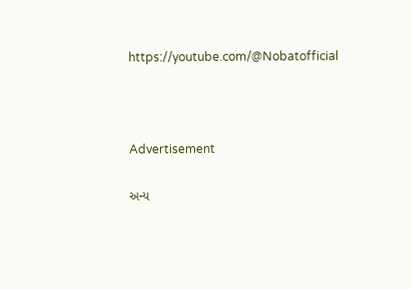https://youtube.com/@Nobatofficial



Advertisement

અન્ય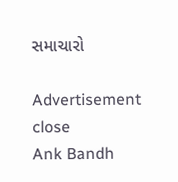સમાચારો

Advertisement
close
Ank Bandh